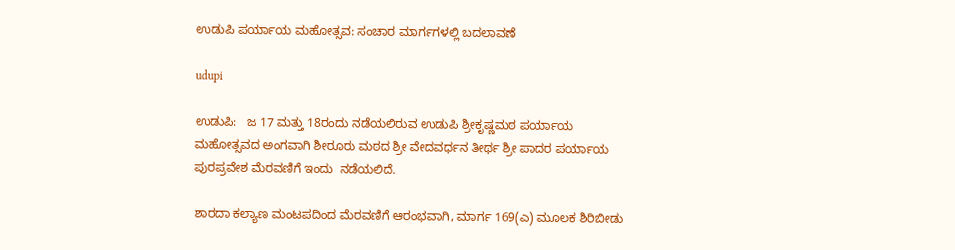ಉಡುಪಿ ಪರ್ಯಾಯ ಮಹೋತ್ಸವ: ಸಂಚಾರ ಮಾರ್ಗಗಳಲ್ಲಿ ಬದಲಾವಣೆ

udupi

ಉಡುಪಿ:   ಜ 17 ಮತ್ತು 18ರಂದು ನಡೆಯಲಿರುವ ಉಡುಪಿ ಶ್ರೀಕೃಷ್ಣಮಠ ಪರ್ಯಾಯ ಮಹೋತ್ಸವದ ಅಂಗವಾಗಿ ಶೀರೂರು ಮಠದ ಶ್ರೀ ವೇದವರ್ಧನ ತೀರ್ಥ ಶ್ರೀ ಪಾದರ ಪರ್ಯಾಯ ಪುರಪ್ರವೇಶ ಮೆರವಣಿಗೆ ಇಂದು  ನಡೆಯಲಿದೆ.

ಶಾರದಾ ಕಲ್ಯಾಣ ಮಂಟಪದಿಂದ ಮೆರವಣಿಗೆ ಆರಂಭವಾಗಿ, ಮಾರ್ಗ 169(ಎ) ಮೂಲಕ ಶಿರಿಬೀಡು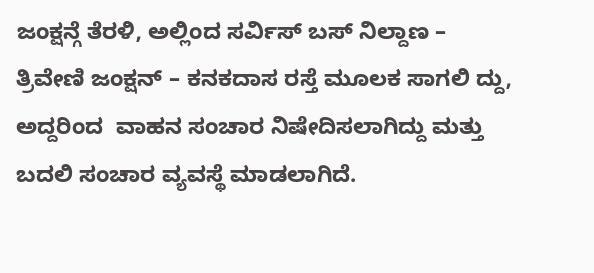ಜಂಕ್ಷನ್ಗೆ ತೆರಳಿ, ಅಲ್ಲಿಂದ ಸರ್ವಿಸ್ ಬಸ್ ನಿಲ್ದಾಣ – ತ್ರಿವೇಣಿ ಜಂಕ್ಷನ್ – ಕನಕದಾಸ ರಸ್ತೆ ಮೂಲಕ ಸಾಗಲಿ ದ್ದು, ಅದ್ದರಿಂದ  ವಾಹನ ಸಂಚಾರ ನಿಷೇದಿಸಲಾಗಿದ್ದು ಮತ್ತು ಬದಲಿ ಸಂಚಾರ ವ್ಯವಸ್ಥೆ ಮಾಡಲಾಗಿದೆ.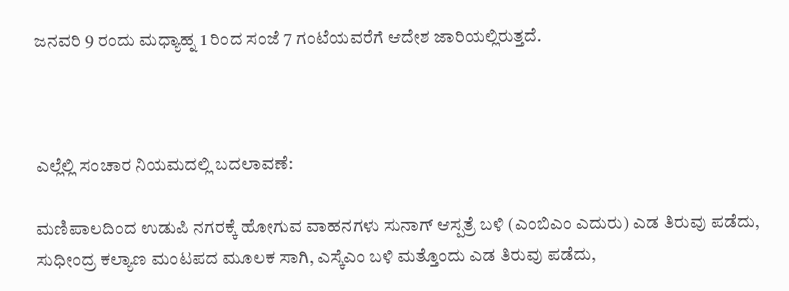ಜನವರಿ 9 ರಂದು ಮಧ್ಯಾಹ್ನ 1 ರಿಂದ ಸಂಜೆ 7 ಗಂಟೆಯವರೆಗೆ ಆದೇಶ ಜಾರಿಯಲ್ಲಿರುತ್ತದೆ.



ಎಲ್ಲೆಲ್ಲಿ ಸಂಚಾರ ನಿಯಮದಲ್ಲಿ ಬದಲಾವಣೆ:

ಮಣಿಪಾಲದಿಂದ ಉಡುಪಿ ನಗರಕ್ಕೆ ಹೋಗುವ ವಾಹನಗಳು ಸುನಾಗ್ ಆಸ್ಪತ್ರೆ ಬಳಿ (ಎಂಬಿಎಂ ಎದುರು) ಎಡ ತಿರುವು ಪಡೆದು, ಸುಧೀಂದ್ರ ಕಲ್ಯಾಣ ಮಂಟಪದ ಮೂಲಕ ಸಾಗಿ, ಎಸ್ಕೆಎಂ ಬಳಿ ಮತ್ತೊಂದು ಎಡ ತಿರುವು ಪಡೆದು,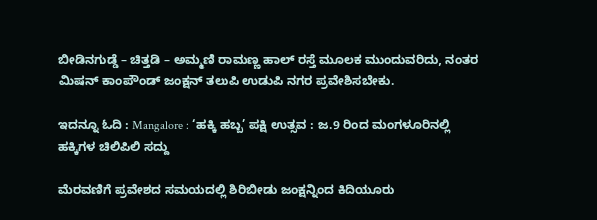ಬೀಡಿನಗುಡ್ಡೆ – ಚಿತ್ತಡಿ – ಅಮ್ಮಣಿ ರಾಮಣ್ಣ ಹಾಲ್ ರಸ್ತೆ ಮೂಲಕ ಮುಂದುವರಿದು, ನಂತರ ಮಿಷನ್ ಕಾಂಪೌಂಡ್ ಜಂಕ್ಷನ್ ತಲುಪಿ ಉಡುಪಿ ನಗರ ಪ್ರವೇಶಿಸಬೇಕು.

ಇದನ್ನೂ ಓದಿ : Mangalore : ‘ಹಕ್ಕಿ ಹಬ್ಬ’ ಪಕ್ಷಿ ಉತ್ಸವ : ಜ.9 ರಿಂದ ಮಂಗಳೂರಿನಲ್ಲಿ ಹಕ್ಕಿಗಳ ಚಿಲಿಪಿಲಿ ಸದ್ದು

ಮೆರವಣಿಗೆ ಪ್ರವೇಶದ ಸಮಯದಲ್ಲಿ ಶಿರಿಬೀಡು ಜಂಕ್ಷನ್ನಿಂದ ಕಿದಿಯೂರು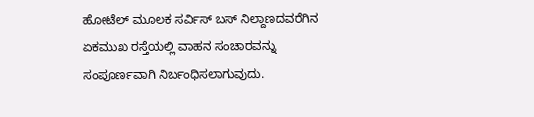ಹೋಟೆಲ್ ಮೂಲಕ ಸರ್ವಿಸ್ ಬಸ್ ನಿಲ್ದಾಣದವರೆಗಿನ ಏಕಮುಖ ರಸ್ತೆಯಲ್ಲಿ ವಾಹನ ಸಂಚಾರವನ್ನು ಸಂಪೂರ್ಣವಾಗಿ ನಿರ್ಬಂಧಿಸಲಾಗುವುದು.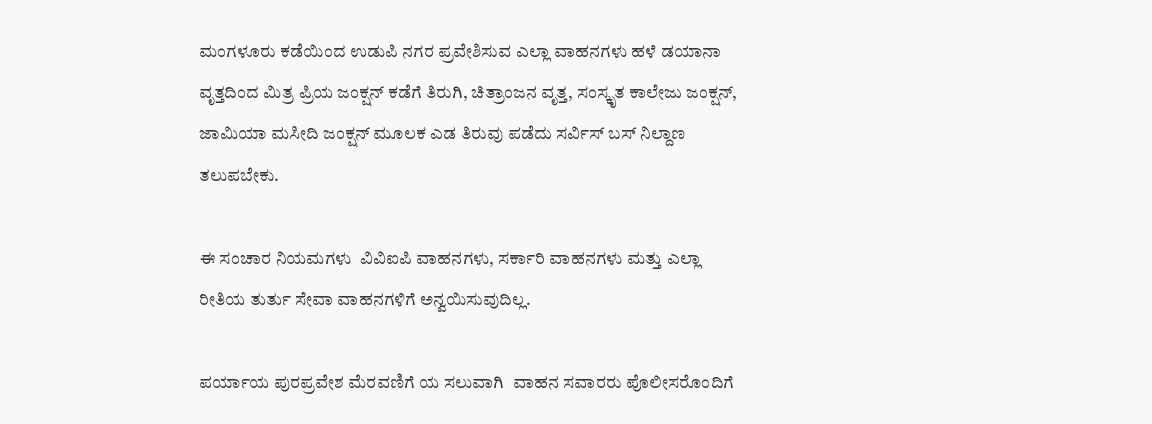ಮಂಗಳೂರು ಕಡೆಯಿಂದ ಉಡುಪಿ ನಗರ ಪ್ರವೇಶಿಸುವ ಎಲ್ಲಾ ವಾಹನಗಳು ಹಳೆ ಡಯಾನಾ ವೃತ್ತದಿಂದ ಮಿತ್ರ ಪ್ರಿಯ ಜಂಕ್ಷನ್ ಕಡೆಗೆ ತಿರುಗಿ, ಚಿತ್ರಾಂಜನ ವೃತ್ತ, ಸಂಸ್ಕೃತ ಕಾಲೇಜು ಜಂಕ್ಷನ್, ಜಾಮಿಯಾ ಮಸೀದಿ ಜಂಕ್ಷನ್ ಮೂಲಕ ಎಡ ತಿರುವು ಪಡೆದು ಸರ್ವಿಸ್ ಬಸ್ ನಿಲ್ದಾಣ ತಲುಪಬೇಕು.

ಈ ಸಂಚಾರ ನಿಯಮಗಳು  ವಿವಿಐಪಿ ವಾಹನಗಳು, ಸರ್ಕಾರಿ ವಾಹನಗಳು ಮತ್ತು ಎಲ್ಲಾ ರೀತಿಯ ತುರ್ತು ಸೇವಾ ವಾಹನಗಳಿಗೆ ಅನ್ವಯಿಸುವುದಿಲ್ಲ.

ಪರ್ಯಾಯ ಪುರಪ್ರವೇಶ ಮೆರವಣಿಗೆ ಯ ಸಲುವಾಗಿ  ವಾಹನ ಸವಾರರು ಪೊಲೀಸರೊಂದಿಗೆ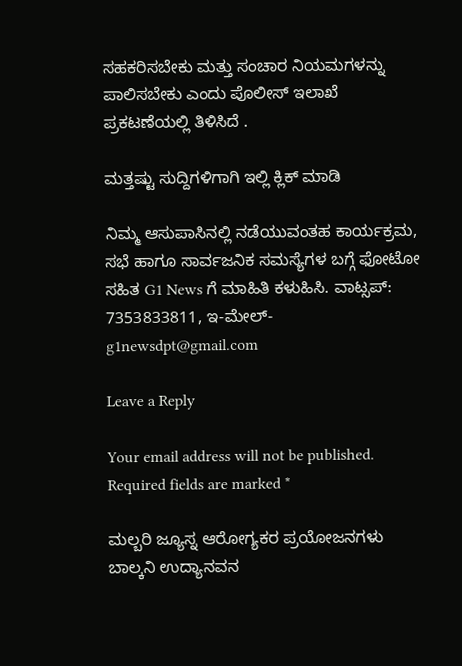ಸಹಕರಿಸಬೇಕು ಮತ್ತು ಸಂಚಾರ ನಿಯಮಗಳನ್ನು ಪಾಲಿಸಬೇಕು ಎಂದು ಪೊಲೀಸ್ ಇಲಾಖೆ  ಪ್ರಕಟಣೆಯಲ್ಲಿ ತಿಳಿಸಿದೆ .

ಮತ್ತಷ್ಟು ಸುದ್ದಿಗಳಿಗಾಗಿ ಇಲ್ಲಿ ಕ್ಲಿಕ್‌ ಮಾಡಿ

ನಿಮ್ಮ ಆಸುಪಾಸಿನಲ್ಲಿ ನಡೆಯುವಂತಹ ಕಾರ್ಯಕ್ರಮ, ಸಭೆ ಹಾಗೂ ಸಾರ್ವಜನಿಕ ಸಮಸ್ಯೆಗಳ ಬಗ್ಗೆ ಫೋಟೋ ಸಹಿತ G1 News ಗೆ ಮಾಹಿತಿ ಕಳುಹಿಸಿ. ವಾಟ್ಸಪ್: 7353833811, ಇ-ಮೇಲ್- g1newsdpt@gmail.com

Leave a Reply

Your email address will not be published. Required fields are marked *

ಮಲ್ಬರಿ ಜ್ಯೂಸ್ನ ಆರೋಗ್ಯಕರ ಪ್ರಯೋಜನಗಳು ಬಾಲ್ಕನಿ ಉದ್ಯಾನವನ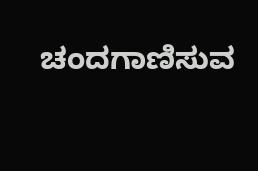ಚಂದಗಾಣಿಸುವ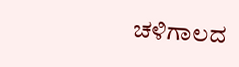ಚಳಿಗಾಲದ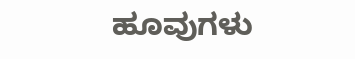ಹೂವುಗಳು